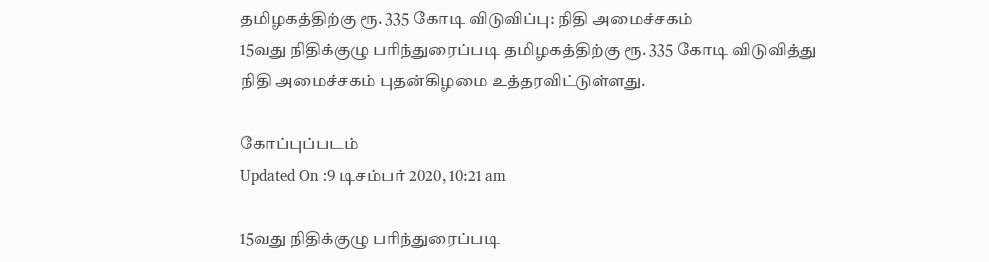தமிழகத்திற்கு ரூ. 335 கோடி விடுவிப்பு: நிதி அமைச்சகம்
15வது நிதிக்குழு பரிந்துரைப்படி தமிழகத்திற்கு ரூ. 335 கோடி விடுவித்து நிதி அமைச்சகம் புதன்கிழமை உத்தரவிட்டுள்ளது.

கோப்புப்படம்
Updated On :9 டிசம்பர் 2020, 10:21 am

15வது நிதிக்குழு பரிந்துரைப்படி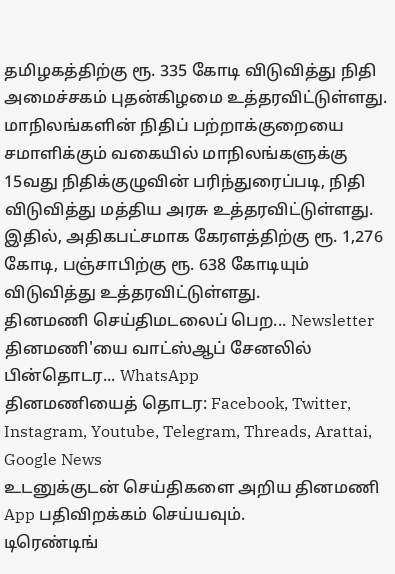தமிழகத்திற்கு ரூ. 335 கோடி விடுவித்து நிதி அமைச்சகம் புதன்கிழமை உத்தரவிட்டுள்ளது.
மாநிலங்களின் நிதிப் பற்றாக்குறையை சமாளிக்கும் வகையில் மாநிலங்களுக்கு 15வது நிதிக்குழுவின் பரிந்துரைப்படி, நிதி விடுவித்து மத்திய அரசு உத்தரவிட்டுள்ளது.
இதில், அதிகபட்சமாக கேரளத்திற்கு ரூ. 1,276 கோடி, பஞ்சாபிற்கு ரூ. 638 கோடியும் விடுவித்து உத்தரவிட்டுள்ளது.
தினமணி செய்திமடலைப் பெற... Newsletter
தினமணி'யை வாட்ஸ்ஆப் சேனலில் பின்தொடர... WhatsApp
தினமணியைத் தொடர: Facebook, Twitter, Instagram, Youtube, Telegram, Threads, Arattai, Google News
உடனுக்குடன் செய்திகளை அறிய தினமணி App பதிவிறக்கம் செய்யவும்.
டிரெண்டிங்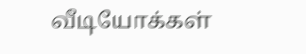வீடியோக்கள்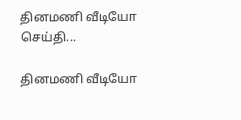தினமணி வீடியோ செய்தி...

தினமணி வீடியோ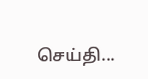செய்தி...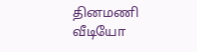தினமணி வீடியோ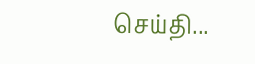செய்தி...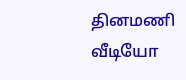தினமணி வீடியோ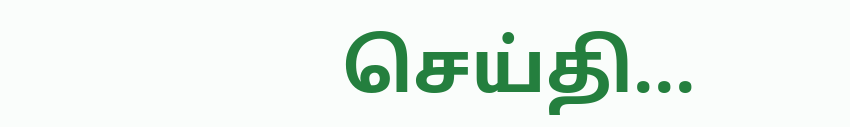செய்தி...